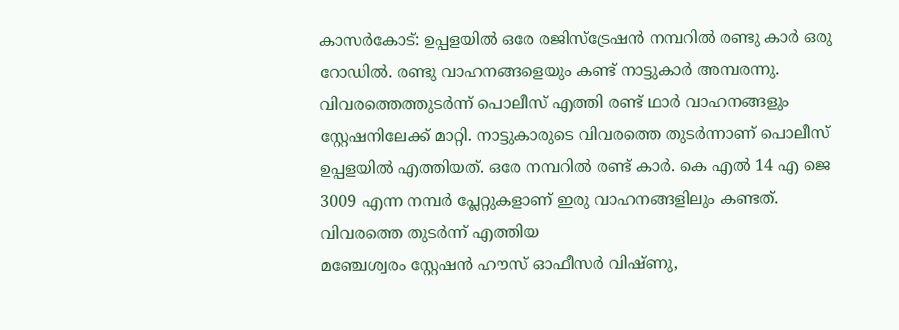കാസർകോട്: ഉപ്പളയിൽ ഒരേ രജിസ്ട്രേഷൻ നമ്പറിൽ രണ്ടു കാർ ഒരു റോഡിൽ. രണ്ടു വാഹനങ്ങളെയും കണ്ട് നാട്ടുകാർ അമ്പരന്നു. വിവരത്തെത്തുടർന്ന് പൊലീസ് എത്തി രണ്ട് ഥാർ വാഹനങ്ങളും സ്റ്റേഷനിലേക്ക് മാറ്റി. നാട്ടുകാരുടെ വിവരത്തെ തുടർന്നാണ് പൊലീസ് ഉപ്പളയിൽ എത്തിയത്. ഒരേ നമ്പറിൽ രണ്ട് കാർ. കെ എൽ 14 എ ജെ 3009 എന്ന നമ്പർ പ്ലേറ്റുകളാണ് ഇരു വാഹനങ്ങളിലും കണ്ടത്. വിവരത്തെ തുടർന്ന് എത്തിയ
മഞ്ചേശ്വരം സ്റ്റേഷൻ ഹൗസ് ഓഫീസർ വിഷ്ണു,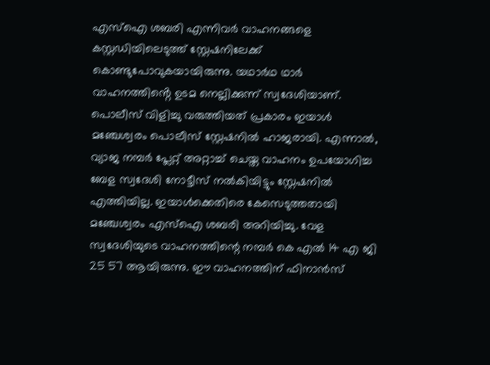എസ്ഐ ശബരി എന്നിവർ വാഹനങ്ങളെ കസ്റ്റഡിയിലെടുത്ത് സ്റ്റേഷനിലേക്ക് കൊണ്ടുപോവുകയായിരുന്നു. യഥാർഥ ഥാർ വാഹനത്തിൻ്റെ ഉടമ നെല്ലിക്കുന്ന് സ്വദേശിയാണ്. പൊലീസ് വിളിച്ചു വരുത്തിയത് പ്രകാരം ഇയാൾ മഞ്ചേശ്വരം പൊലീസ് സ്റ്റേഷനിൽ ഹാജരായി. എന്നാൽ, വ്യാജ നമ്പർ പ്ലേറ്റ് അറ്റാച്ച് ചെയ്ത വാഹനം ഉപയോഗിച്ച ബേള സ്വദേശി നോട്ടീസ് നൽകിയിട്ടും സ്റ്റേഷനിൽ എത്തിയില്ല. ഇയാൾക്കെതിരെ കേസെടുത്തതായി മഞ്ചേശ്വരം എസ്ഐ ശബരി അറിയിച്ചു. വേള സ്വദേശിയുടെ വാഹനത്തിന്റെ നമ്പർ കെ എൽ 14 എ ജി 25 57 ആയിരുന്നു. ഈ വാഹനത്തിന് ഫിനാൻസ്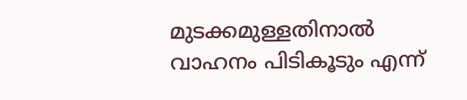മുടക്കമുള്ളതിനാൽ വാഹനം പിടികൂടും എന്ന്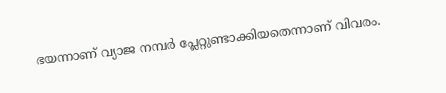ഭയന്നാണ് വ്യാജ നമ്പർ പ്ലേറ്റുണ്ടാക്കിയതെന്നാണ് വിവരം.